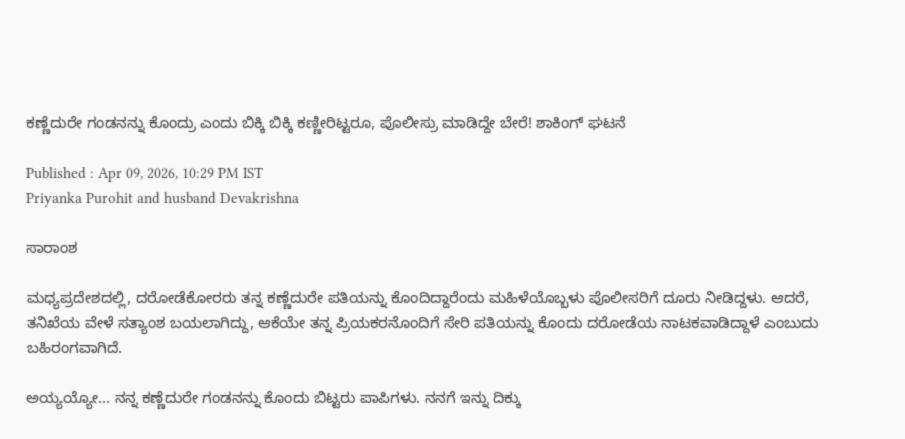ಕಣ್ಣೆದುರೇ ಗಂಡನನ್ನು ಕೊಂದ್ರು ಎಂದು ಬಿಕ್ಕಿ ಬಿಕ್ಕಿ ಕಣ್ಣೀರಿಟ್ಟರೂ, ಪೊಲೀಸ್ರು ಮಾಡಿದ್ದೇ ಬೇರೆ! ಶಾಕಿಂಗ್ ಘಟನೆ

Published : Apr 09, 2026, 10:29 PM IST
Priyanka Purohit and husband Devakrishna

ಸಾರಾಂಶ

ಮಧ್ಯಪ್ರದೇಶದಲ್ಲಿ, ದರೋಡೆಕೋರರು ತನ್ನ ಕಣ್ಣೆದುರೇ ಪತಿಯನ್ನು ಕೊಂದಿದ್ದಾರೆಂದು ಮಹಿಳೆಯೊಬ್ಬಳು ಪೊಲೀಸರಿಗೆ ದೂರು ನೀಡಿದ್ದಳು. ಆದರೆ, ತನಿಖೆಯ ವೇಳೆ ಸತ್ಯಾಂಶ ಬಯಲಾಗಿದ್ದು, ಆಕೆಯೇ ತನ್ನ ಪ್ರಿಯಕರನೊಂದಿಗೆ ಸೇರಿ ಪತಿಯನ್ನು ಕೊಂದು ದರೋಡೆಯ ನಾಟಕವಾಡಿದ್ದಾಳೆ ಎಂಬುದು ಬಹಿರಂಗವಾಗಿದೆ.

ಅಯ್ಯಯ್ಯೋ... ನನ್ನ ಕಣ್ಣೆದುರೇ ಗಂಡನನ್ನು ಕೊಂದು ಬಿಟ್ಟರು ಪಾಪಿಗಳು. ನನಗೆ ಇನ್ನು ದಿಕ್ಕು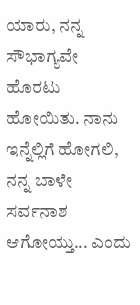ಯಾರು, ನನ್ನ ಸೌಭಾಗ್ಯವೇ ಹೊರಟು ಹೋಯಿತು. ನಾನು ಇನ್ನೆಲ್ಲಿಗೆ ಹೋಗಲಿ, ನನ್ನ ಬಾಳೇ ಸರ್ವನಾಶ ಆಗೋಯ್ತು... ಎಂದು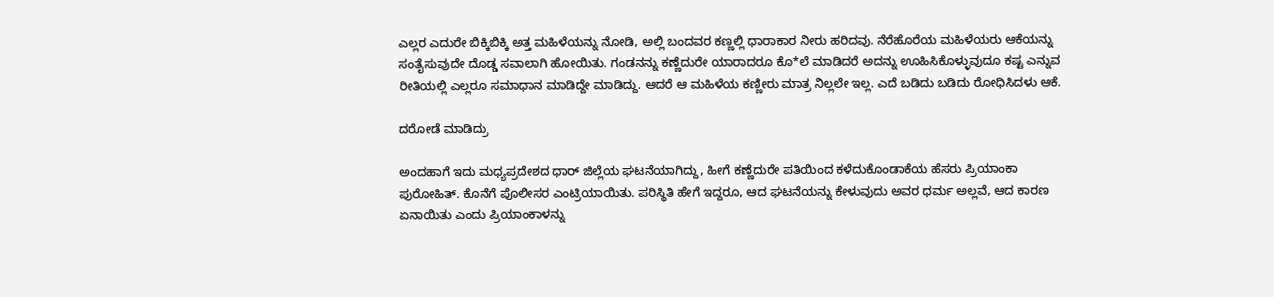ಎಲ್ಲರ ಎದುರೇ ಬಿಕ್ಕಿಬಿಕ್ಕಿ ಅತ್ತ ಮಹಿಳೆಯನ್ನು ನೋಡಿ, ಅಲ್ಲಿ ಬಂದವರ ಕಣ್ಣಲ್ಲಿ ಧಾರಾಕಾರ ನೀರು ಹರಿದವು. ನೆರೆಹೊರೆಯ ಮಹಿಳೆಯರು ಆಕೆಯನ್ನು ಸಂತೈಸುವುದೇ ದೊಡ್ಡ ಸವಾಲಾಗಿ ಹೋಯಿತು. ಗಂಡನನ್ನು ಕಣ್ಣೆದುರೇ ಯಾರಾದರೂ ಕೊ*ಲೆ ಮಾಡಿದರೆ ಅದನ್ನು ಊಹಿಸಿಕೊಳ್ಳುವುದೂ ಕಷ್ಟ ಎನ್ನುವ ರೀತಿಯಲ್ಲಿ ಎಲ್ಲರೂ ಸಮಾಧಾನ ಮಾಡಿದ್ದೇ ಮಾಡಿದ್ದು. ಆದರೆ ಆ ಮಹಿಳೆಯ ಕಣ್ಣೀರು ಮಾತ್ರ ನಿಲ್ಲಲೇ ಇಲ್ಲ. ಎದೆ ಬಡಿದು ಬಡಿದು ರೋಧಿಸಿದಳು ಆಕೆ.

ದರೋಡೆ ಮಾಡಿದ್ರು

ಅಂದಹಾಗೆ ಇದು ಮಧ್ಯಪ್ರದೇಶದ ಧಾರ್ ಜಿಲ್ಲೆಯ ಘಟನೆಯಾಗಿದ್ದು, ಹೀಗೆ ಕಣ್ಣೆದುರೇ ಪತಿಯಿಂದ ಕಳೆದುಕೊಂಡಾಕೆಯ ಹೆಸರು ಪ್ರಿಯಾಂಕಾ ಪುರೋಹಿತ್. ಕೊನೆಗೆ ಪೊಲೀಸರ ಎಂಟ್ರಿಯಾಯಿತು. ಪರಿಸ್ಥಿತಿ ಹೇಗೆ ಇದ್ದರೂ, ಆದ ಘಟನೆಯನ್ನು ಕೇಳುವುದು ಅವರ ಧರ್ಮ ಅಲ್ಲವೆ, ಆದ ಕಾರಣ ಏನಾಯಿತು ಎಂದು ಪ್ರಿಯಾಂಕಾಳನ್ನು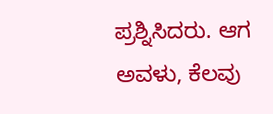ಪ್ರಶ್ನಿಸಿದರು. ಆಗ ಅವಳು, ಕೆಲವು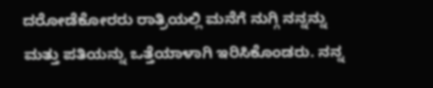ದರೋಡೆಕೋರರು ರಾತ್ರಿಯಲ್ಲಿ ಮನೆಗೆ ನುಗ್ಗಿ ನನ್ನನ್ನು ಮತ್ತು ಪತಿಯನ್ನು ಒತ್ತೆಯಾಳಾಗಿ ಇರಿಸಿಕೊಂಡರು. ನನ್ನ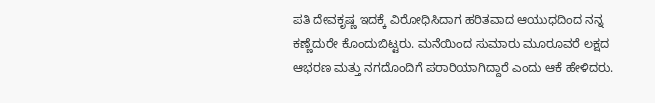ಪತಿ ದೇವಕೃಷ್ಣ ಇದಕ್ಕೆ ವಿರೋಧಿಸಿದಾಗ ಹರಿತವಾದ ಆಯುಧದಿಂದ ನನ್ನ ಕಣ್ಣೆದುರೇ ಕೊಂದುಬಿಟ್ಟರು. ಮನೆಯಿಂದ ಸುಮಾರು ಮೂರೂವರೆ ಲಕ್ಷದ ಆಭರಣ ಮತ್ತು ನಗದೊಂದಿಗೆ ಪರಾರಿಯಾಗಿದ್ದಾರೆ ಎಂದು ಆಕೆ ಹೇಳಿದರು.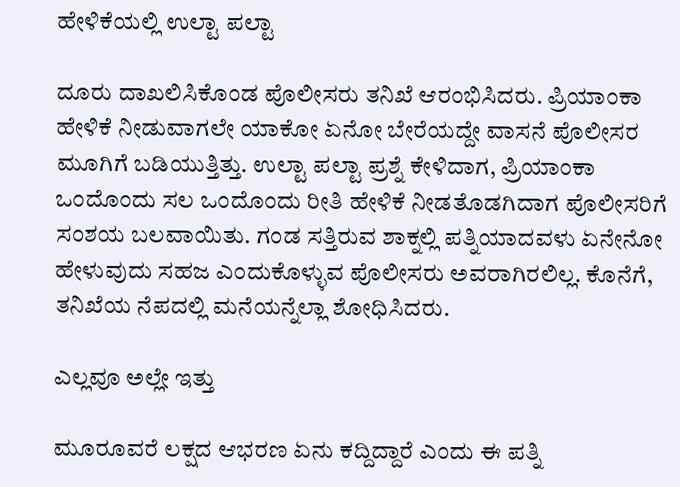ಹೇಳಿಕೆಯಲ್ಲಿ ಉಲ್ಟಾ ಪಲ್ಟಾ

ದೂರು ದಾಖಲಿಸಿಕೊಂಡ ಪೊಲೀಸರು ತನಿಖೆ ಆರಂಭಿಸಿದರು. ಪ್ರಿಯಾಂಕಾ ಹೇಳಿಕೆ ನೀಡುವಾಗಲೇ ಯಾಕೋ ಏನೋ ಬೇರೆಯದ್ದೇ ವಾಸನೆ ಪೊಲೀಸರ ಮೂಗಿಗೆ ಬಡಿಯುತ್ತಿತ್ತು. ಉಲ್ಟಾ ಪಲ್ಟಾ ಪ್ರಶ್ನೆ ಕೇಳಿದಾಗ, ಪ್ರಿಯಾಂಕಾ ಒಂದೊಂದು ಸಲ ಒಂದೊಂದು ರೀತಿ ಹೇಳಿಕೆ ನೀಡತೊಡಗಿದಾಗ ಪೊಲೀಸರಿಗೆ ಸಂಶಯ ಬಲವಾಯಿತು. ಗಂಡ ಸತ್ತಿರುವ ಶಾಕ್ನಲ್ಲಿ ಪತ್ನಿಯಾದವಳು ಏನೇನೋ ಹೇಳುವುದು ಸಹಜ ಎಂದುಕೊಳ್ಳುವ ಪೊಲೀಸರು ಅವರಾಗಿರಲಿಲ್ಲ. ಕೊನೆಗೆ, ತನಿಖೆಯ ನೆಪದಲ್ಲಿ ಮನೆಯನ್ನೆಲ್ಲಾ ಶೋಧಿಸಿದರು.

ಎಲ್ಲವೂ ಅಲ್ಲೇ ಇತ್ತು

ಮೂರೂವರೆ ಲಕ್ಷದ ಆಭರಣ ಏನು ಕದ್ದಿದ್ದಾರೆ ಎಂದು ಈ ಪತ್ನಿ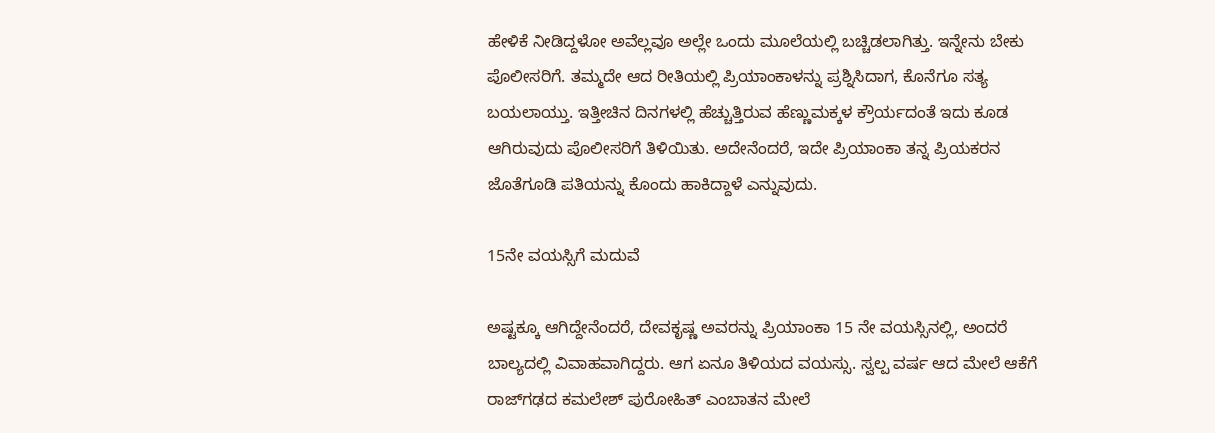ಹೇಳಿಕೆ ನೀಡಿದ್ದಳೋ ಅವೆಲ್ಲವೂ ಅಲ್ಲೇ ಒಂದು ಮೂಲೆಯಲ್ಲಿ ಬಚ್ಚಿಡಲಾಗಿತ್ತು. ಇನ್ನೇನು ಬೇಕು ಪೊಲೀಸರಿಗೆ. ತಮ್ಮದೇ ಆದ ರೀತಿಯಲ್ಲಿ ಪ್ರಿಯಾಂಕಾಳನ್ನು ಪ್ರಶ್ನಿಸಿದಾಗ, ಕೊನೆಗೂ ಸತ್ಯ ಬಯಲಾಯ್ತು. ಇತ್ತೀಚಿನ ದಿನಗಳಲ್ಲಿ ಹೆಚ್ಚುತ್ತಿರುವ ಹೆಣ್ಣುಮಕ್ಕಳ ಕ್ರೌರ್ಯದಂತೆ ಇದು ಕೂಡ ಆಗಿರುವುದು ಪೊಲೀಸರಿಗೆ ತಿಳಿಯಿತು. ಅದೇನೆಂದರೆ, ಇದೇ ಪ್ರಿಯಾಂಕಾ ತನ್ನ ಪ್ರಿಯಕರನ ಜೊತೆಗೂಡಿ ಪತಿಯನ್ನು ಕೊಂದು ಹಾಕಿದ್ದಾಳೆ ಎನ್ನುವುದು.

15ನೇ ವಯಸ್ಸಿಗೆ ಮದುವೆ

ಅಷ್ಟಕ್ಕೂ ಆಗಿದ್ದೇನೆಂದರೆ, ದೇವಕೃಷ್ಣ ಅವರನ್ನು ಪ್ರಿಯಾಂಕಾ 15 ನೇ ವಯಸ್ಸಿನಲ್ಲಿ, ಅಂದರೆ ಬಾಲ್ಯದಲ್ಲಿ ವಿವಾಹವಾಗಿದ್ದರು. ಆಗ ಏನೂ ತಿಳಿಯದ ವಯಸ್ಸು. ಸ್ವಲ್ಪ ವರ್ಷ ಆದ ಮೇಲೆ ಆಕೆಗೆ ರಾಜ್‌ಗಢದ ಕಮಲೇಶ್ ಪುರೋಹಿತ್ ಎಂಬಾತನ ಮೇಲೆ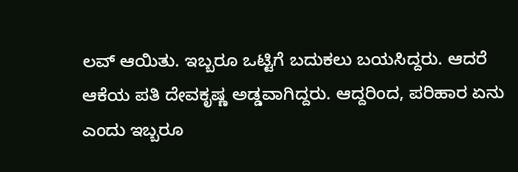ಲವ್ ಆಯಿತು. ಇಬ್ಬರೂ ಒಟ್ಟಿಗೆ ಬದುಕಲು ಬಯಸಿದ್ದರು. ಆದರೆ ಆಕೆಯ ಪತಿ ದೇವಕೃಷ್ಣ ಅಡ್ಡವಾಗಿದ್ದರು. ಆದ್ದರಿಂದ, ಪರಿಹಾರ ಏನು ಎಂದು ಇಬ್ಬರೂ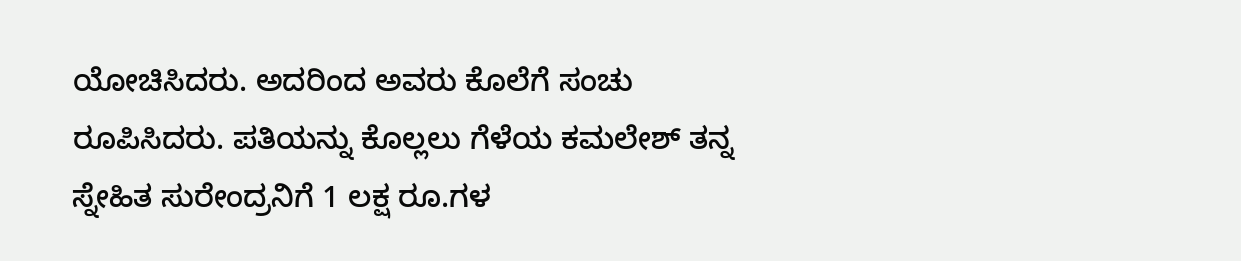ಯೋಚಿಸಿದರು. ಅದರಿಂದ ಅವರು ಕೊಲೆಗೆ ಸಂಚು ರೂಪಿಸಿದರು. ಪತಿಯನ್ನು ಕೊಲ್ಲಲು ಗೆಳೆಯ ಕಮಲೇಶ್ ತನ್ನ ಸ್ನೇಹಿತ ಸುರೇಂದ್ರನಿಗೆ 1 ಲಕ್ಷ ರೂ.ಗಳ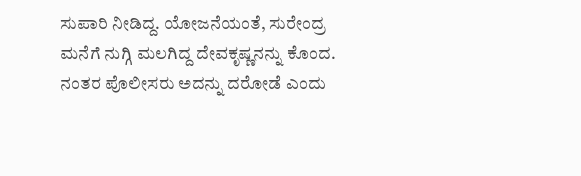ಸುಪಾರಿ ನೀಡಿದ್ದ. ಯೋಜನೆಯಂತೆ, ಸುರೇಂದ್ರ ಮನೆಗೆ ನುಗ್ಗಿ ಮಲಗಿದ್ದ ದೇವಕೃಷ್ಣನನ್ನು ಕೊಂದ. ನಂತರ ಪೊಲೀಸರು ಅದನ್ನು ದರೋಡೆ ಎಂದು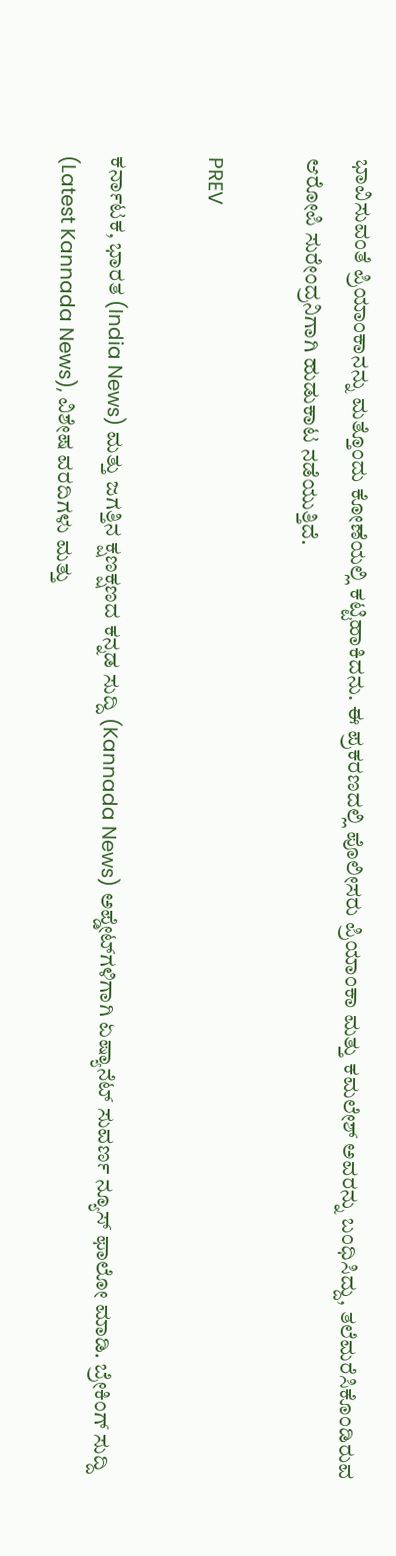ಭಾವಿಸುವಂತೆ ಪ್ರಿಯಾಂಕಾನನ್ನು ಮತ್ತೊಂದು ಕೋಣೆಯಲ್ಲಿ ಕಟ್ಟಿಹಾಕಿದನು. ಈ ಪ್ರಕರಣದಲ್ಲಿ ಪೊಲೀಸರು ಪ್ರಿಯಾಂಕಾ ಮತ್ತು ಕಮಲೇಶ್ ಅವರನ್ನು ಬಂಧಿಸಿದ್ದು, ತಲೆಮರೆಸಿಕೊಂಡಿರುವ ಆರೋಪಿ ಸುರೇಂದ್ರನಿಗಾಗಿ ಹುಡುಕಾಟ ನಡೆಯುತ್ತಿದೆ.

PREV

ಕರ್ನಾಟಕ, ಭಾರತ (India News) ಮತ್ತು ಜಗತ್ತಿನ ಕ್ಷಣಕ್ಷಣದ ಕನ್ನಡ ಸುದ್ದಿ (Kannada News) ಅಪ್ಡೇಟ್‌ಗಳಿಗಾಗಿ ಏಷ್ಯಾನೆಟ್ ಸುವರ್ಣ ನ್ಯೂಸ್‌ ಫಾಲೋ ಮಾಡಿ. ಬ್ರೇಕಿಂಗ್ ಸುದ್ದಿ (Latest Kannada News), ವಿಶೇಷ ವರದಿಗಳು ಮತ್ತು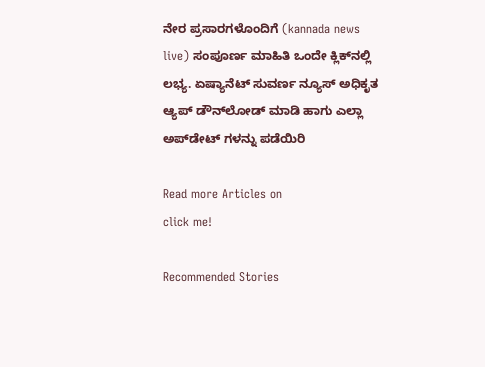ನೇರ ಪ್ರಸಾರಗಳೊಂದಿಗೆ (kannada news live) ಸಂಪೂರ್ಣ ಮಾಹಿತಿ ಒಂದೇ ಕ್ಲಿಕ್‌ನಲ್ಲಿ ಲಭ್ಯ. ಏಷ್ಯಾನೆಟ್ ಸುವರ್ಣ ನ್ಯೂಸ್ ಅಧಿಕೃತ ಆ್ಯಪ್ ಡೌನ್‌ಲೋಡ್ ಮಾಡಿ ಹಾಗು ಎಲ್ಲಾ ಅಪ್‌ಡೇಟ್ ಗಳನ್ನು ಪಡೆಯಿರಿ

Read more Articles on
click me!

Recommended Stories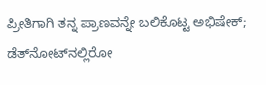ಪ್ರೀತಿಗಾಗಿ ತನ್ನ ಪ್ರಾಣವನ್ನೇ ಬಲಿಕೊಟ್ಟ ಅಭಿಷೇಕ್; ಡೆತ್‌ನೋಟ್‌ನಲ್ಲಿರೋ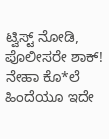ಟ್ವಿಸ್ಟ್ ನೋಡಿ, ಪೊಲೀಸರೇ ಶಾಕ್!
ನೇಹಾ ಕೊ*ಲೆ ಹಿಂದೆಯೂ ಇದೇ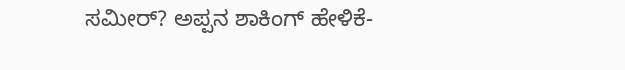ಸಮೀರ್? ಅಪ್ಪನ ಶಾಕಿಂಗ್ ಹೇಳಿಕೆ-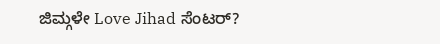ಜಿಮ್ಗಳೇ Love Jihad ಸೆಂಟರ್?